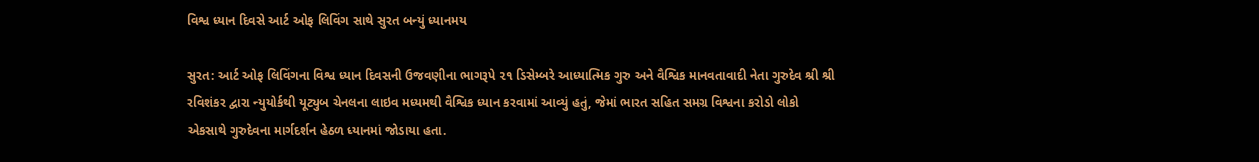વિશ્વ ધ્યાન દિવસે આર્ટ ઓફ લિવિંગ સાથે સુરત બન્યું ધ્યાનમય

સુરત: આર્ટ ઓફ લિવિંગના વિશ્વ ધ્યાન દિવસની ઉજવણીના ભાગરૂપે ૨૧ ડિસેમ્બરે આધ્યાત્મિક ગુરુ અને વૈશ્વિક માનવતાવાદી નેતા ગુરુદેવ શ્રી શ્રી રવિશંકર દ્વારા ન્યુયોર્કથી યૂટ્યુબ ચેનલના લાઇવ મધ્યમથી વૈશ્વિક ધ્યાન કરવામાં આવ્યું હતું, જેમાં ભારત સહિત સમગ્ર વિશ્વના કરોડો લોકો એકસાથે ગુરુદેવના માર્ગદર્શન હેઠળ ધ્યાનમાં જોડાયા હતા.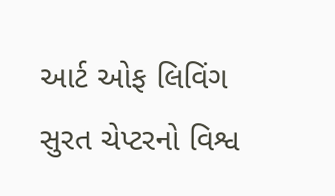આર્ટ ઓફ લિવિંગ સુરત ચેપ્ટરનો વિશ્વ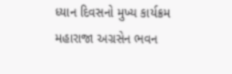ધ્યાન દિવસનો મુખ્ય કાર્યક્રમ મહારાજા અગ્રસેન ભવન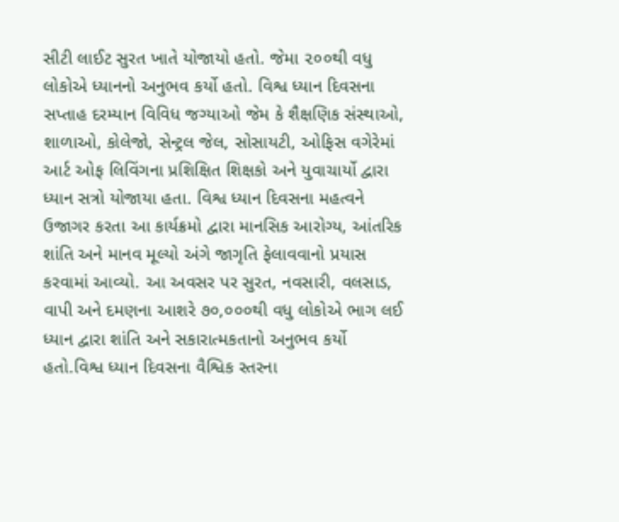સીટી લાઈટ સુરત ખાતે યોજાયો હતો. જેમા ૨૦૦થી વધુ લોકોએ ધ્યાનનો અનુભવ કર્યો હતો. વિશ્વ ધ્યાન દિવસના સપ્તાહ દરમ્યાન વિવિધ જગ્યાઓ જેમ કે શૈક્ષણિક સંસ્થાઓ, શાળાઓ, કોલેજો, સેન્ટ્રલ જેલ, સોસાયટી, ઓફિસ વગેરેમાં આર્ટ ઓફ લિવિંગના પ્રશિક્ષિત શિક્ષકો અને યુવાચાર્યો દ્વારા ધ્યાન સત્રો યોજાયા હતા. વિશ્વ ધ્યાન દિવસના મહત્વને ઉજાગર કરતા આ કાર્યક્રમો દ્વારા માનસિક આરોગ્ય, આંતરિક શાંતિ અને માનવ મૂલ્યો અંગે જાગૃતિ ફેલાવવાનો પ્રયાસ કરવામાં આવ્યો. આ અવસર પર સુરત, નવસારી, વલસાડ, વાપી અને દમણના આશરે ૭૦,૦૦૦થી વધુ લોકોએ ભાગ લઈ ધ્યાન દ્વારા શાંતિ અને સકારાત્મકતાનો અનુભવ કર્યો હતો.વિશ્વ ધ્યાન દિવસના વૈશ્વિક સ્તરના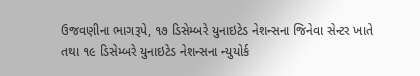ઉજવણીના ભાગરૂપે, ૧૭ ડિસેમ્બરે યુનાઇટેડ નેશન્સના જિનેવા સેન્ટર ખાતે તથા ૧૯ ડિસેમ્બરે યુનાઇટેડ નેશન્સના ન્યુયોર્ક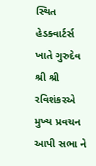સ્થિત હેડક્વાર્ટર્સ ખાતે ગુરુદેવ શ્રી શ્રી રવિશંકરએ મુખ્ય પ્રવચન આપી સભા ને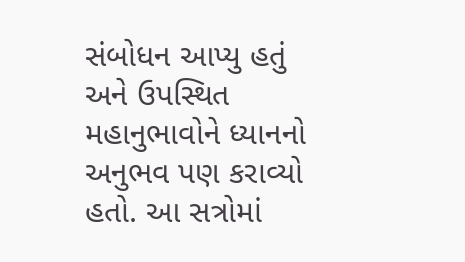સંબોધન આપ્યુ હતું અને ઉપસ્થિત મહાનુભાવોને ધ્યાનનો અનુભવ પણ કરાવ્યો હતો. આ સત્રોમાં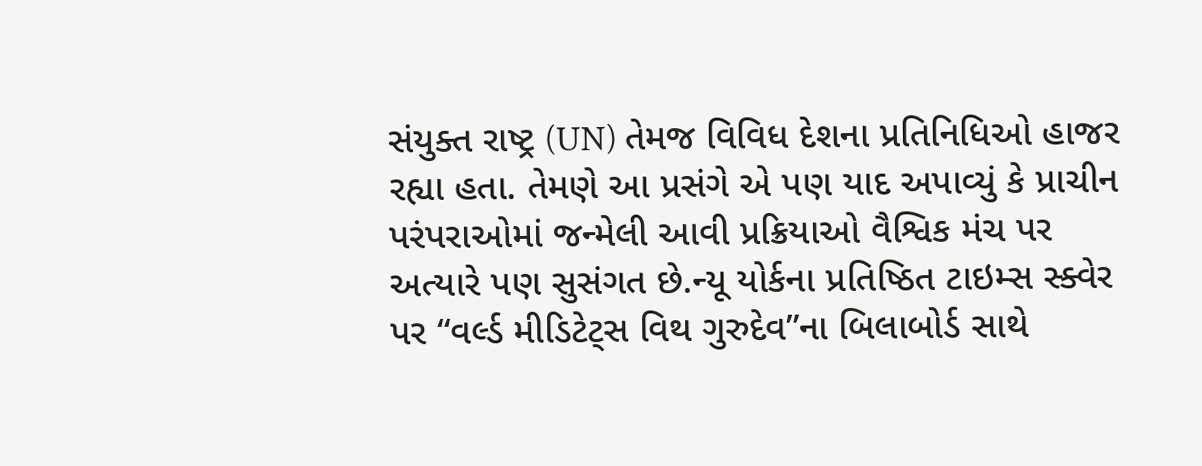સંયુક્ત રાષ્ટ્ર (UN) તેમજ વિવિધ દેશના પ્રતિનિધિઓ હાજર રહ્યા હતા. તેમણે આ પ્રસંગે એ પણ યાદ અપાવ્યું કે પ્રાચીન પરંપરાઓમાં જન્મેલી આવી પ્રક્રિયાઓ વૈશ્વિક મંચ પર અત્યારે પણ સુસંગત છે.ન્યૂ યોર્કના પ્રતિષ્ઠિત ટાઇમ્સ સ્ક્વેર પર “વર્લ્ડ મીડિટેટ્સ વિથ ગુરુદેવ”ના બિલાબોર્ડ સાથે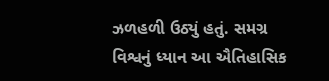ઝળહળી ઉઠ્યું હતું. સમગ્ર વિશ્વનું ધ્યાન આ ઐતિહાસિક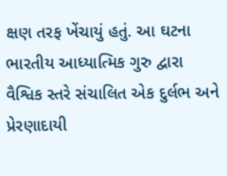ક્ષણ તરફ ખેંચાયું હતું. આ ઘટના ભારતીય આધ્યાત્મિક ગુરુ દ્વારા વૈશ્વિક સ્તરે સંચાલિત એક દુર્લભ અને પ્રેરણાદાયી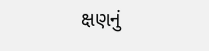ક્ષણનું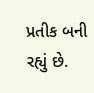પ્રતીક બની રહ્યું છે.